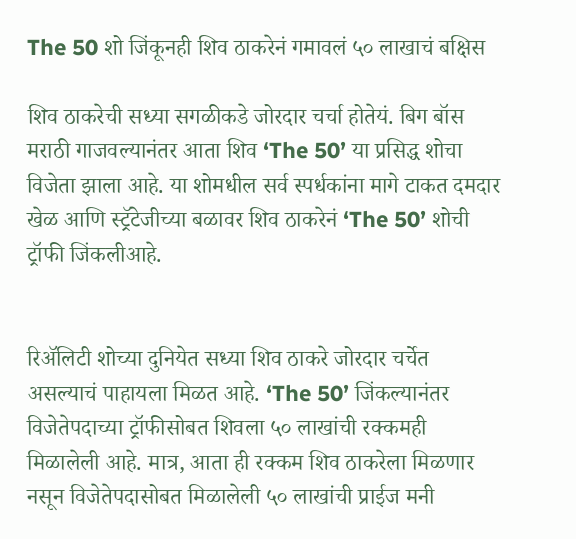The 50 शो जिंकूनही शिव ठाकरेनं गमावलं ५० लाखाचं बक्षिस

शिव ठाकरेची सध्या सगळीकडे जोरदार चर्चा होतेयं. बिग बॉस मराठी गाजवल्यानंतर आता शिव ‘The 50’ या प्रसिद्ध शोचा विजेता झाला आहे. या शोमधील सर्व स्पर्धकांना मागे टाकत दमदार खेळ आणि स्ट्रॅटेजीच्या बळावर शिव ठाकरेनं ‘The 50’ शोची ट्रॉफी जिंकलीआहे.


रिअ‍ॅलिटी शोच्या दुनियेत सध्या शिव ठाकरे जोरदार चर्चेत असल्याचं पाहायला मिळत आहे. ‘The 50’ जिंकल्यानंतर विजेतेपदाच्या ट्रॉफीसोबत शिवला ५० लाखांची रक्कमही मिळालेली आहे. मात्र, आता ही रक्कम शिव ठाकरेला मिळणार नसून विजेतेपदासोबत मिळालेली ५० लाखांची प्राईज मनी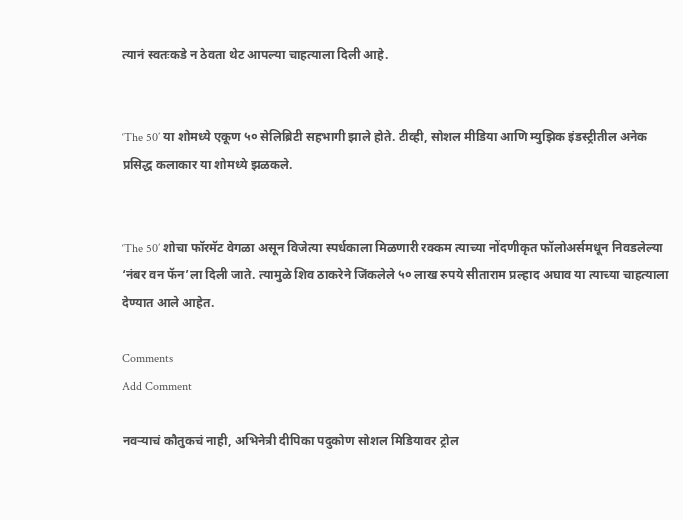त्यानं स्वतःकडे न ठेवता थेट आपल्या चाहत्याला दिली आहे.


‘The 50’ या शोमध्ये एकूण ५० सेलिब्रिटी सहभागी झाले होते. टीव्ही, सोशल मीडिया आणि म्युझिक इंडस्ट्रीतील अनेक प्रसिद्ध कलाकार या शोमध्ये झळकले.


‘The 50’ शोचा फॉरमॅट वेगळा असून विजेत्या स्पर्धकाला मिळणारी रक्कम त्याच्या नोंदणीकृत फॉलोअर्समधून निवडलेल्या ‘नंबर वन फॅन’ला दिली जाते. त्यामुळे शिव ठाकरेने जिंकलेले ५० लाख रुपये सीताराम प्रल्हाद अघाव या त्याच्या चाहत्याला देण्यात आले आहेत.

Comments
Add Comment

नवऱ्याचं कौतुकचं नाही, अभिनेत्री दीपिका पदुकोण सोशल मिडियावर ट्रोल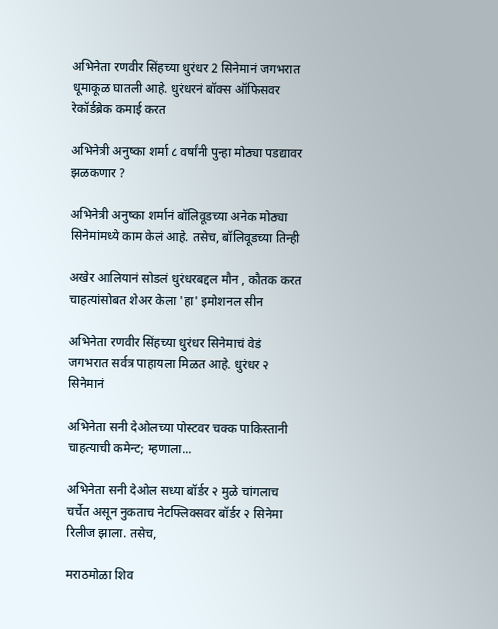अभिनेता रणवीर सिंहच्या धुरंधर 2 सिनेमानं जगभरात धूमाकूळ घातली आहे. धुरंधरनं बॉक्स ऑफिसवर रेकॉर्डब्रेक कमाई करत

अभिनेत्री अनुष्का शर्मा ८ वर्षांनी पुन्हा मोठ्या पडद्यावर झळकणार ?

अभिनेत्री अनुष्का शर्मानं बॉलिवूडच्या अनेक मोठ्या सिनेमांमध्ये काम केलं आहे. तसेच, बॉलिवूडच्या तिन्ही

अखेर आलियानं सोडलं धुरंधरबद्दल मौन , कौतक करत चाहत्यांसोबत शेअर केला 'हा' इमोशनल सीन

अभिनेता रणवीर सिंहच्या धुरंधर सिनेमाचं वेडं जगभरात सर्वत्र पाहायला मिळत आहे. धुरंधर २ सिनेमानं

अभिनेता सनी देओलच्या पोस्टवर चक्क पाकिस्तानी चाहत्याची कमेन्ट; म्हणाला...

अभिनेता सनी देओल सध्या बॉर्डर २ मुळे चांगलाच चर्चेत असून नुकताच नेटफ्लिक्सवर बॉर्डर २ सिनेमा रिलीज झाला. तसेच,

मराठमोळा शिव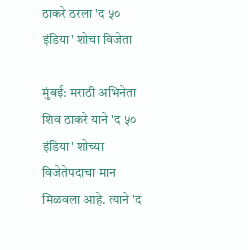ठाकरे ठरला 'द ५० इंडिया' शोचा विजेता

मुंबई: मराठी अभिनेता शिव ठाकरे याने 'द ५० इंडिया' शोच्या विजेतेपदाचा मान मिळवला आहे. त्याने 'द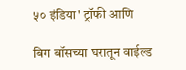५० इंडिया' ट्रॉफी आणि

बिग बॉसच्या घरातून वाईल्ड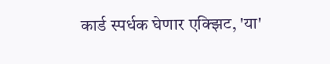कार्ड स्पर्धक घेणार एक्झिट, 'या'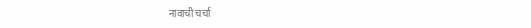नावाची चर्चा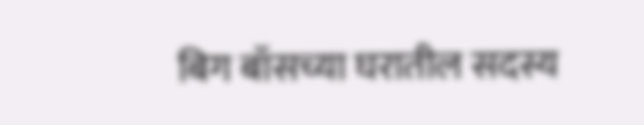बिग बॉसच्या घरातील सदस्य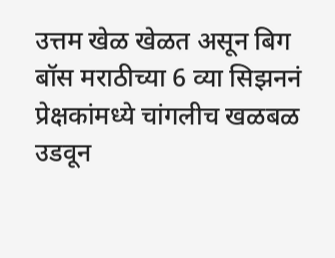उत्तम खेळ खेळत असून बिग बॉस मराठीच्या 6 व्या सिझननं प्रेक्षकांमध्ये चांगलीच खळबळ उडवून